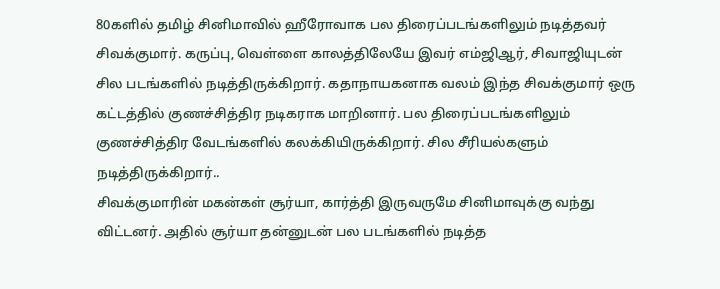80களில் தமிழ் சினிமாவில் ஹீரோவாக பல திரைப்படங்களிலும் நடித்தவர் சிவக்குமார். கருப்பு, வெள்ளை காலத்திலேயே இவர் எம்ஜிஆர், சிவாஜியுடன் சில படங்களில் நடித்திருக்கிறார். கதாநாயகனாக வலம் இந்த சிவக்குமார் ஒரு கட்டத்தில் குணச்சித்திர நடிகராக மாறினார். பல திரைப்படங்களிலும் குணச்சித்திர வேடங்களில் கலக்கியிருக்கிறார். சில சீரியல்களும் நடித்திருக்கிறார்..
சிவக்குமாரின் மகன்கள் சூர்யா, கார்த்தி இருவருமே சினிமாவுக்கு வந்து விட்டனர். அதில் சூர்யா தன்னுடன் பல படங்களில் நடித்த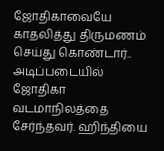ஜோதிகாவையே காதலித்து திருமணம் செய்து கொண்டார்.. அடிப்படையில் ஜோதிகா வடமாநிலத்தை சேர்ந்தவர். ஹிந்தியை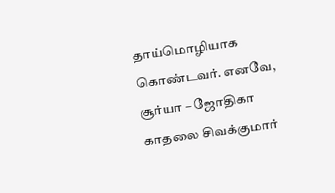தாய்மொழியாக கொண்டவர். எனவே, சூர்யா – ஜோதிகா காதலை சிவக்குமார்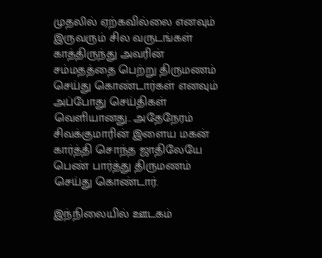முதலில் ஏற்கவில்லை எனவும் இருவரும் சில வருடங்கள் காத்திருந்து அவரின் சம்மதத்தை பெற்று திருமணம் செய்து கொண்டார்கள் எனவும் அப்போது செய்திகள் வெளியானது.. அதேநேரம் சிவக்குமாரின் இளைய மகன் கார்த்தி சொந்த ஜாதிலேயே பெண் பார்த்து திருமணம் செய்து கொண்டார்.

இந்நிலையில் ஊடகம்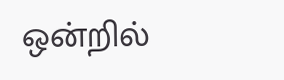ஒன்றில்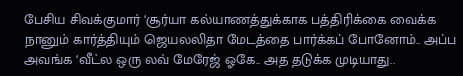பேசிய சிவக்குமார் ‘சூர்யா கல்யாணத்துக்காக பத்திரிக்கை வைக்க நானும் கார்த்தியும் ஜெயலலிதா மேடத்தை பார்க்கப் போனோம்.. அப்ப அவங்க ‘வீட்ல ஒரு லவ் மேரேஜ் ஓகே.. அத தடுக்க முடியாது..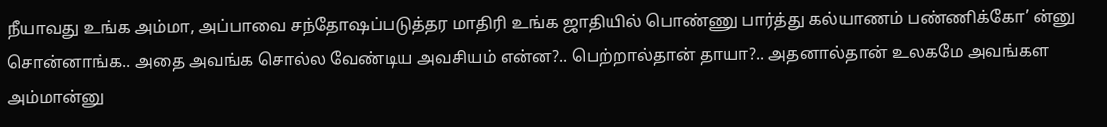நீயாவது உங்க அம்மா, அப்பாவை சந்தோஷப்படுத்தர மாதிரி உங்க ஜாதியில் பொண்ணு பார்த்து கல்யாணம் பண்ணிக்கோ’ ன்னு சொன்னாங்க.. அதை அவங்க சொல்ல வேண்டிய அவசியம் என்ன?.. பெற்றால்தான் தாயா?.. அதனால்தான் உலகமே அவங்கள அம்மான்னு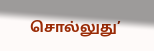சொல்லுது’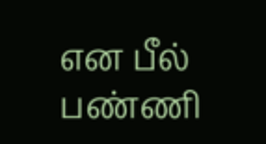என பீல் பண்ணி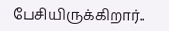பேசியிருக்கிறார்..